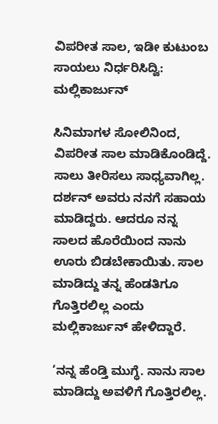ವಿಪರೀತ ಸಾಲ, ಇಡೀ ಕುಟುಂಬ ಸಾಯಲು ನಿರ್ಧರಿಸಿದ್ವಿ: ಮಲ್ಲಿಕಾರ್ಜುನ್

ಸಿನಿಮಾಗಳ ಸೋಲಿನಿಂದ, ವಿಪರೀತ ಸಾಲ ಮಾಡಿಕೊಂಡಿದ್ದೆ. ಸಾಲು ತೀರಿಸಲು ಸಾಧ್ಯವಾಗಿಲ್ಲ. ದರ್ಶನ್ ಅವರು ನನಗೆ ಸಹಾಯ ಮಾಡಿದ್ದರು. ಆದರೂ ನನ್ನ ಸಾಲದ ಹೊರೆಯಿಂದ ನಾನು ಊರು ಬಿಡಬೇಕಾಯಿತು. ಸಾಲ ಮಾಡಿದ್ದು ತನ್ನ ಹೆಂಡತಿಗೂ ಗೊತ್ತಿರಲಿಲ್ಲ ಎಂದು ಮಲ್ಲಿಕಾರ್ಜುನ್ ಹೇಳಿದ್ದಾರೆ.

‘ನನ್ನ ಹೆಂಡ್ತಿ ಮುಗ್ಧೆ. ನಾನು ಸಾಲ ಮಾಡಿದ್ದು ಅವಳಿಗೆ ಗೊತ್ತಿರಲಿಲ್ಲ.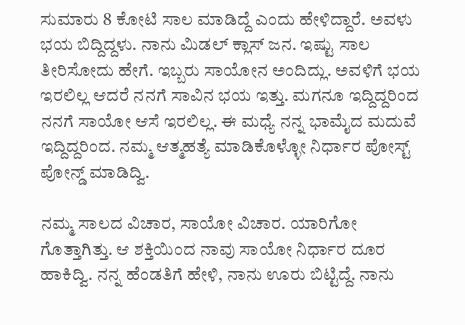ಸುಮಾರು 8 ಕೋಟಿ ಸಾಲ ಮಾಡಿದ್ದೆ ಎಂದು ಹೇಳಿದ್ದಾರೆ. ಅವಳು ಭಯ ಬಿದ್ದಿದ್ದಳು. ನಾನು ಮಿಡಲ್ ಕ್ಲಾಸ್ ಜನ. ಇಷ್ಟು ಸಾಲ ತೀರಿಸೋದು ಹೇಗೆ. ಇಬ್ಬರು ಸಾಯೋನ ಅಂದಿದ್ಲು. ಅವಳಿಗೆ ಭಯ ಇರಲಿಲ್ಲ ಆದರೆ ನನಗೆ ಸಾವಿನ ಭಯ ಇತ್ತು. ಮಗನೂ ಇದ್ದಿದ್ದರಿಂದ ನನಗೆ ಸಾಯೋ ಆಸೆ ಇರಲಿಲ್ಲ. ಈ ಮಧ್ಯೆ ನನ್ನ ಭಾಮೈದ ಮದುವೆ ಇದ್ದಿದ್ದರಿಂದ. ನಮ್ಮ ಆತ್ಮಹತ್ಯೆ ಮಾಡಿಕೊಳ್ಳೋ ನಿರ್ಧಾರ ಪೋಸ್ಟ್ ಪೋನ್ಡ್ ಮಾಡಿದ್ವಿ.

ನಮ್ಮ ಸಾಲದ ವಿಚಾರ, ಸಾಯೋ ವಿಚಾರ. ಯಾರಿಗೋ ಗೊತ್ತಾಗಿತ್ತು. ಆ ಶಕ್ತಿಯಿಂದ ನಾವು ಸಾಯೋ ನಿರ್ಧಾರ ದೂರ ಹಾಕಿದ್ವಿ. ನನ್ನ ಹೆಂಡತಿಗೆ ಹೇಳಿ, ನಾನು ಊರು ಬಿಟ್ಟಿದ್ದೆ. ನಾನು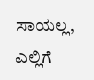ಸಾಯಲ್ಲ, ಎಲ್ಲಿಗೆ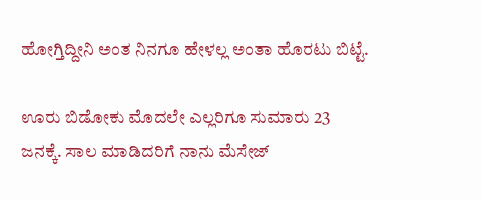ಹೋಗ್ತಿದ್ದೀನಿ ಅಂತ ನಿನಗೂ ಹೇಳಲ್ಲ ಅಂತಾ ಹೊರಟು ಬಿಟ್ಟೆ.

ಊರು ಬಿಡೋಕು ಮೊದಲೇ ಎಲ್ಲರಿಗೂ ಸುಮಾರು 23 ಜನಕ್ಕೆ. ಸಾಲ ಮಾಡಿದರಿಗೆ ನಾನು ಮೆಸೇಜ್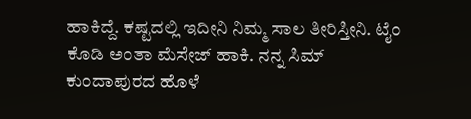ಹಾಕಿದ್ದೆ. ಕಷ್ಟದಲ್ಲಿ ಇದೀನಿ ನಿಮ್ಮ ಸಾಲ ತೀರಿಸ್ತೀನಿ. ಟೈಂ ಕೊಡಿ ಅಂತಾ ಮೆಸೇಜ್ ಹಾಕಿ. ನನ್ನ ಸಿಮ್ ಕುಂದಾಪುರದ ಹೊಳೆ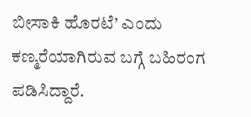ಬೀಸಾಕಿ ಹೊರಟೆ’ ಎಂದು ಕಣ್ಮರೆಯಾಗಿರುವ ಬಗ್ಗೆ ಬಹಿರಂಗ ಪಡಿಸಿದ್ದಾರೆ.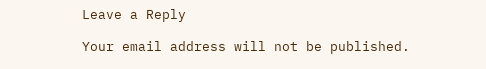Leave a Reply

Your email address will not be published.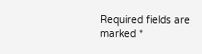Required fields are marked *